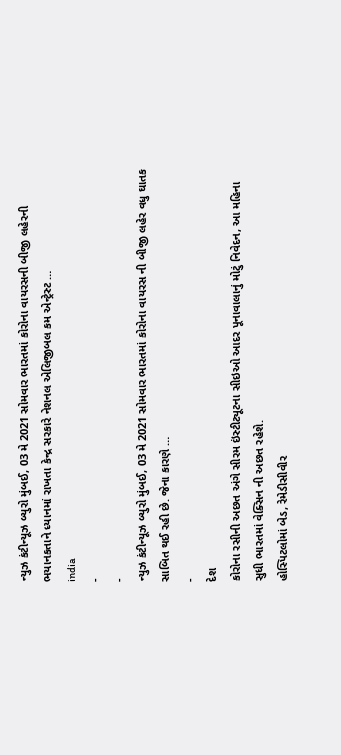ન્યુઝ કંટીન્યૂઝ બ્યુરો મુંબઈ, 03 મે 2021 સોમવાર ભારતમાં કોરોના વાયરસની બીજી લહેરની ભયાનકતાને ધ્યાનમાં રાખતા કેન્દ્ર સરકારે નેશનલ એલિજીબલ કમ એન્ટ્રેસ્ટ …
india
-
-
ન્યુઝ કંટીન્યૂઝ બ્યુરો મુંબઈ, 03 મે 2021 સોમવાર ભારતમાં કોરોના વાયરસ ની બીજી લહેર વધુ ઘાતક સાબિત થઈ રહી છે. જેના કારણે …
-
દેશ
કોરોના રસીની અછત અંગે સીરમ ઇંસ્ટીટ્યૂટના સીઇઓ આદર પૂનાવાલાનું મોટું નિવેદન, આ મહિના સુધી ભારતમાં વેક્સિન ની અછત રહેશે.
હોસ્પિટલોમાં બેડ, રેમેડીસીવીર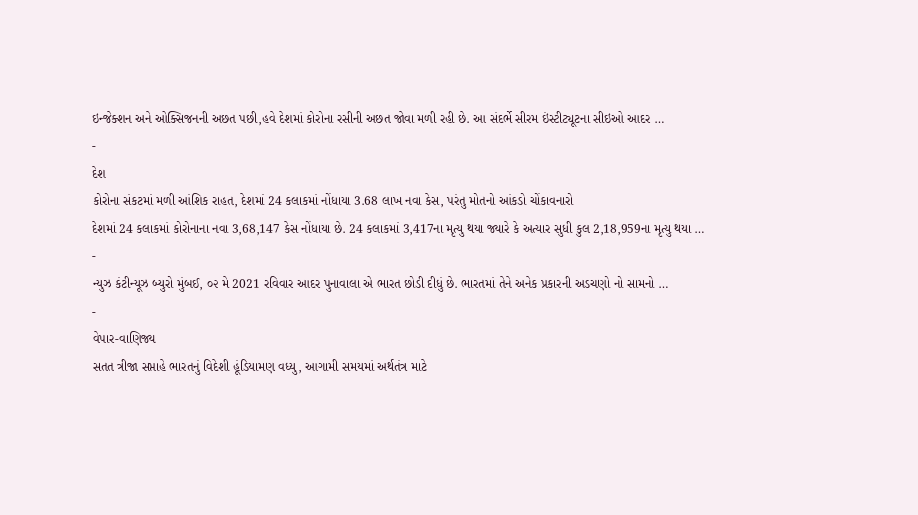ઇન્જેક્શન અને ઓક્સિજનની અછત પછી,હવે દેશમાં કોરોના રસીની અછત જોવા મળી રહી છે. આ સંદર્ભે સીરમ ઇંસ્ટીટ્યૂટના સીઇઓ આદર …
-
દેશ
કોરોના સંકટમાં મળી આંશિક રાહત, દેશમાં 24 કલાકમાં નોંધાયા 3.68 લાખ નવા કેસ, પરંતુ મોતનો આંકડો ચોંકાવનારો
દેશમાં 24 કલાકમાં કોરોનાના નવા 3,68,147 કેસ નોંધાયા છે. 24 કલાકમાં 3,417ના મૃત્યુ થયા જ્યારે કે અત્યાર સુધી કુલ 2,18,959ના મૃત્યુ થયા …
-
ન્યુઝ કંટીન્યૂઝ બ્યુરો મુંબઈ, ૦૨ મે 2021 રવિવાર આદર પુનાવાલા એ ભારત છોડી દીધું છે. ભારતમાં તેને અનેક પ્રકારની અડચણો નો સામનો …
-
વેપાર-વાણિજ્ય
સતત ત્રીજા સપ્તાહે ભારતનું વિદેશી હૂંડિયામણ વધ્યુ, આગામી સમયમાં અર્થતંત્ર માટે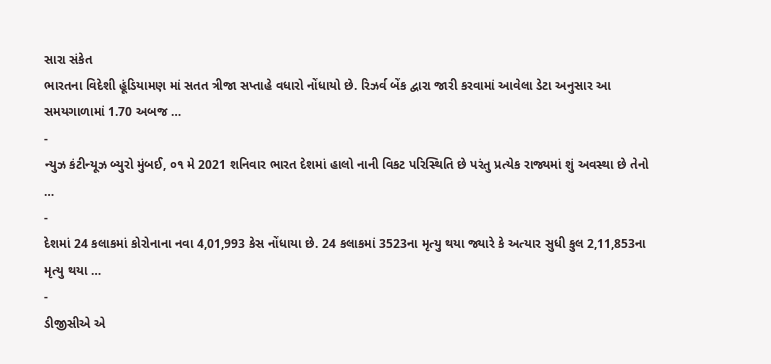સારા સંકેત
ભારતના વિદેશી હૂંડિયામણ માં સતત ત્રીજા સપ્તાહે વધારો નોંધાયો છે. રિઝર્વ બેંક દ્વારા જારી કરવામાં આવેલા ડેટા અનુસાર આ સમયગાળામાં 1.70 અબજ …
-
ન્યુઝ કંટીન્યૂઝ બ્યુરો મુંબઈ, ૦૧ મે 2021 શનિવાર ભારત દેશમાં હાલો નાની વિકટ પરિસ્થિતિ છે પરંતુ પ્રત્યેક રાજ્યમાં શું અવસ્થા છે તેનો …
-
દેશમાં 24 કલાકમાં કોરોનાના નવા 4,01,993 કેસ નોંધાયા છે. 24 કલાકમાં 3523ના મૃત્યુ થયા જ્યારે કે અત્યાર સુધી કુલ 2,11,853ના મૃત્યુ થયા …
-
ડીજીસીએ એ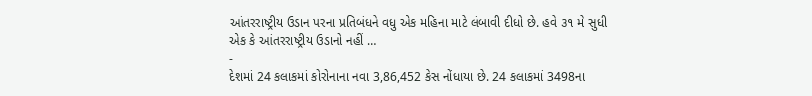આંતરરાષ્ટ્રીય ઉડાન પરના પ્રતિબંધને વધુ એક મહિના માટે લંબાવી દીધો છે. હવે ૩૧ મે સુધી એક કે આંતરરાષ્ટ્રીય ઉડાનો નહીં …
-
દેશમાં 24 કલાકમાં કોરોનાના નવા 3,86,452 કેસ નોંધાયા છે. 24 કલાકમાં 3498ના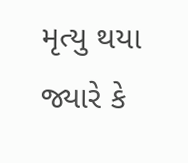મૃત્યુ થયા જ્યારે કે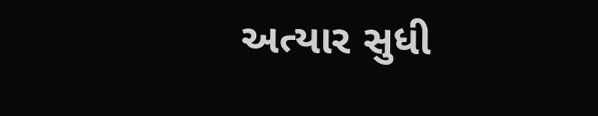અત્યાર સુધી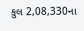કુલ 2,08,330ના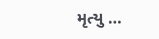મૃત્યુ …